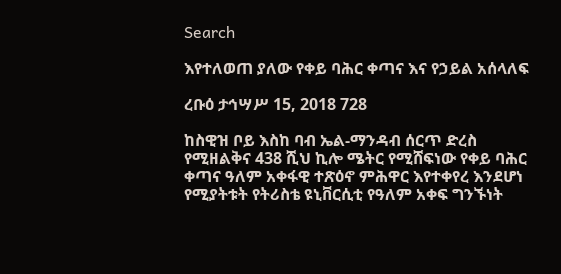Search

እየተለወጠ ያለው የቀይ ባሕር ቀጣና እና የኃይል አሰላለፍ

ረቡዕ ታኅሣሥ 15, 2018 728

ከስዊዝ ቦይ እስከ ባብ ኤል-ማንዳብ ሰርጥ ድረስ የሚዘልቅና 438 ሺህ ኪሎ ሜትር የሚሸፍነው የቀይ ባሕር ቀጣና ዓለም አቀፋዊ ተጽዕኖ ምሕዋር እየተቀየረ እንደሆነ የሚያትቱት የትሪስቴ ዩኒቨርሲቲ የዓለም አቀፍ ግንኙነት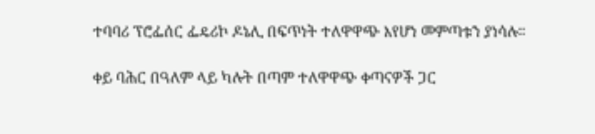ተባባሪ ፕሮፌሰር ፌዴሪኮ ዶኔሊ በፍጥነት ተለዋዋጭ እየሆነ መምጣቱን ያነሳሉ።

ቀይ ባሕር በዓለም ላይ ካሉት በጣም ተለዋዋጭ ቀጣናዎች ጋር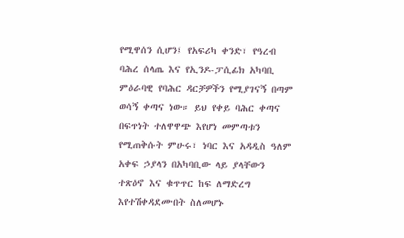የሚዋሰን ሲሆን፤ የአፍሪካ ቀንድ፣ የዓረብ ባሕረ ሰላጤ እና የኢንዶ-ፓሲፊክ አካባቢ ምዕራባዊ የባሕር ዳርቻዎችን የሚያገናኝ በጣም ወሳኝ ቀጣና ነው። ይህ የቀይ ባሕር ቀጣና በፍጥነት ተለዋዋጭ እየሆነ መምጣቱን የሚጠቅሱት ምሁሩ፣ ነባር እና አዳዲስ ዓለም አቀፍ ኃያላን በአካባቢው ላይ ያላቸውን ተጽዕኖ እና ቁጥጥር ከፍ ለማድረግ እየተሽቀዳደሙበት ስለመሆኑ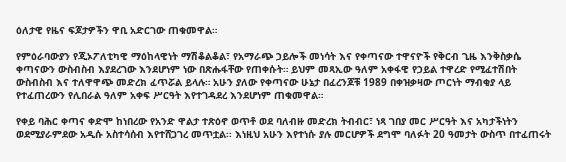ዕለታዊ የዜና ፍጆታዎችን ዋቢ አድርገው ጠቁመዋል።

የምዕራባውያን የጂኦፖለቲካዊ ማዕከላዊነት ማሽቆልቆል፣ የአማራጭ ኃይሎች መነሳት እና የቀጣናው ተዋናዮች የቅርብ ጊዜ እንቅስቃሴ ቀጣናውን ውስብስብ እያደረገው እንደሆነም ነው በጽሑፋቸው የጠቀሱት። ይህም መጻኢው ዓለም አቀፋዊ የኃይል ተዋረድ የሚፈተሽበት ውስብስብ እና ተለዋዋጭ መድረክ ፈጥሯል ይላሉ። አሁን ያለው የቀጣናው ሁኔታ በፈረንጆቹ 1989 በቀዝቃዛው ጦርነት ማብቂያ ላይ የተፈጠረውን የሊበራል ዓለም አቀፍ ሥርዓት እየተገዳደረ እንደሆነም ጠቁመዋል።

የቀይ ባሕር ቀጣና ቀድሞ ከነበረው የአንድ ዋልታ ተጽዕኖ ወጥቶ ወደ ባለብዙ መድረክ ትብብር፣ ነጻ ገበያ መር ሥርዓት እና አካታችነትን ወደሚያራምደው አዲሱ አስተሳሰብ እየተሸጋገረ መጥቷል፡፡ እነዚህ አሁን እየተነሱ ያሉ መርሆዎች ደግሞ ባለፉት 20 ዓመታት ውስጥ በተፈጠሩት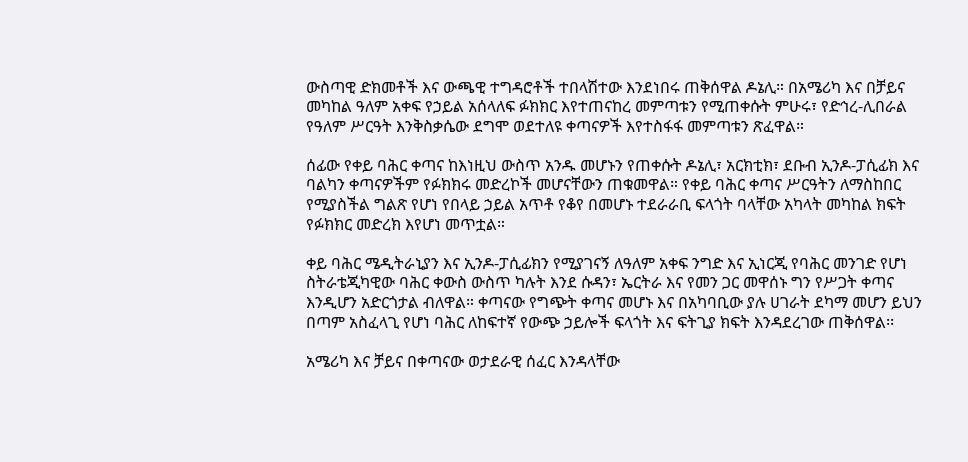ውስጣዊ ድክመቶች እና ውጫዊ ተግዳሮቶች ተበላሽተው እንደነበሩ ጠቅሰዋል ዶኔሊ። በአሜሪካ እና በቻይና መካከል ዓለም አቀፍ የኃይል አሰላለፍ ፉክክር እየተጠናከረ መምጣቱን የሚጠቀሱት ምሁሩ፣ የድኅረ-ሊበራል የዓለም ሥርዓት እንቅስቃሴው ደግሞ ወደተለዩ ቀጣናዎች እየተስፋፋ መምጣቱን ጽፈዋል።

ሰፊው የቀይ ባሕር ቀጣና ከእነዚህ ውስጥ አንዱ መሆኑን የጠቀሱት ዶኔሊ፣ አርክቲክ፣ ደቡብ ኢንዶ-ፓሲፊክ እና ባልካን ቀጣናዎችም የፉክክሩ መድረኮች መሆናቸውን ጠቁመዋል። የቀይ ባሕር ቀጣና ሥርዓትን ለማስከበር የሚያስችል ግልጽ የሆነ የበላይ ኃይል አጥቶ የቆየ በመሆኑ ተደራራቢ ፍላጎት ባላቸው አካላት መካከል ክፍት የፉክክር መድረክ እየሆነ መጥቷል።

ቀይ ባሕር ሜዲትራኒያን እና ኢንዶ-ፓሲፊክን የሚያገናኝ ለዓለም አቀፍ ንግድ እና ኢነርጂ የባሕር መንገድ የሆነ ስትራቴጂካዊው ባሕር ቀውስ ውስጥ ካሉት እንደ ሱዳን፣ ኤርትራ እና የመን ጋር መዋሰኑ ግን የሥጋት ቀጣና እንዲሆን አድርጎታል ብለዋል። ቀጣናው የግጭት ቀጣና መሆኑ እና በአካባቢው ያሉ ሀገራት ደካማ መሆን ይህን በጣም አስፈላጊ የሆነ ባሕር ለከፍተኛ የውጭ ኃይሎች ፍላጎት እና ፍትጊያ ክፍት እንዳደረገው ጠቅሰዋል፡፡

አሜሪካ እና ቻይና በቀጣናው ወታደራዊ ሰፈር እንዳላቸው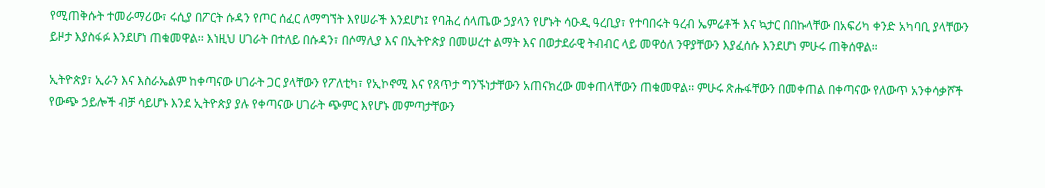የሚጠቅሱት ተመራማሪው፣ ሩሲያ በፖርት ሱዳን የጦር ሰፈር ለማግኘት እየሠራች እንደሆነ፤ የባሕረ ሰላጤው ኃያላን የሆኑት ሳዑዲ ዓረቢያ፣ የተባበሩት ዓረብ ኤምሬቶች እና ኳታር በበኩላቸው በአፍሪካ ቀንድ አካባቢ ያላቸውን ይዞታ እያስፋፉ እንደሆነ ጠቁመዋል፡፡ እነዚህ ሀገራት በተለይ በሱዳን፣ በሶማሊያ እና በኢትዮጵያ በመሠረተ ልማት እና በወታደራዊ ትብብር ላይ መዋዕለ ንዋያቸውን እያፈሰሱ እንደሆነ ምሁሩ ጠቅሰዋል።

ኢትዮጵያ፣ ኢራን እና እስራኤልም ከቀጣናው ሀገራት ጋር ያላቸውን የፖለቲካ፣ የኢኮኖሚ እና የጸጥታ ግንኙነታቸውን አጠናክረው መቀጠላቸውን ጠቁመዋል፡፡ ምሁሩ ጽሑፋቸውን በመቀጠል በቀጣናው የለውጥ አንቀሳቃሾች የውጭ ኃይሎች ብቻ ሳይሆኑ እንደ ኢትዮጵያ ያሉ የቀጣናው ሀገራት ጭምር እየሆኑ መምጣታቸውን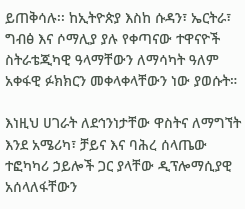ይጠቅሳሉ፡፡ ከኢትዮጵያ እስከ ሱዳን፣ ኤርትራ፣ ግብፅ እና ሶማሊያ ያሉ የቀጣናው ተዋናዮች ስትራቴጂካዊ ዓላማቸውን ለማሳካት ዓለም አቀፋዊ ፉክክርን መቀላቀላቸውን ነው ያወሱት።

እነዚህ ሀገራት ለደኅንነታቸው ዋስትና ለማግኘት እንደ አሜሪካ፣ ቻይና እና ባሕረ ሰላጤው ተፎካካሪ ኃይሎች ጋር ያላቸው ዲፕሎማሲያዊ አሰላለፋቸውን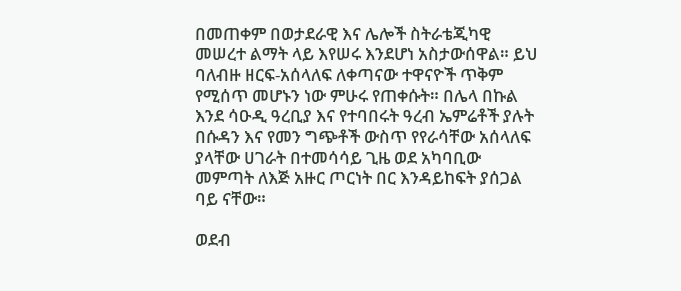በመጠቀም በወታደራዊ እና ሌሎች ስትራቴጂካዊ መሠረተ ልማት ላይ እየሠሩ እንደሆነ አስታውሰዋል። ይህ ባለብዙ ዘርፍ-አሰላለፍ ለቀጣናው ተዋናዮች ጥቅም የሚሰጥ መሆኑን ነው ምሁሩ የጠቀሱት። በሌላ በኩል እንደ ሳዑዲ ዓረቢያ እና የተባበሩት ዓረብ ኤምሬቶች ያሉት በሱዳን እና የመን ግጭቶች ውስጥ የየራሳቸው አሰላለፍ ያላቸው ሀገራት በተመሳሳይ ጊዜ ወደ አካባቢው መምጣት ለእጅ አዙር ጦርነት በር እንዳይከፍት ያሰጋል ባይ ናቸው።

ወደብ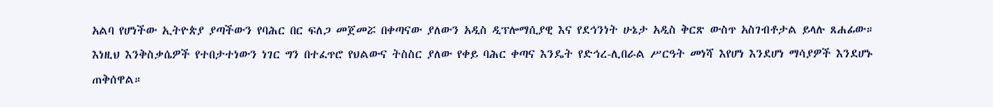አልባ የሆነችው ኢትዮጵያ ያጣችውን የባሕር በር ፍለጋ መጀመሯ በቀጣናው ያለውን አዲስ ዲፕሎማሲያዊ እና የደኅንነት ሁኔታ አዲስ ቅርጽ ውስጥ አስገብቶታል ይላሉ ጸሐፊው። እነዚህ እንቅስቃሴዎች የተበታተነውን ነገር ግን በተፈጥሮ የህልውና ትስስር ያለው የቀይ ባሕር ቀጣና እንዴት የድኅረ-ሊበራል ሥርዓት መነሻ እየሆነ እንደሆነ ማሳያዎች እንደሆኑ ጠቅሰዋል።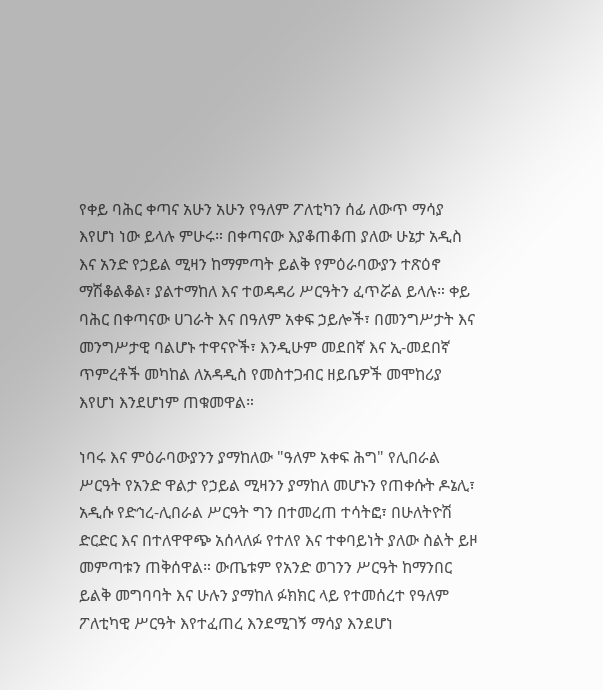የቀይ ባሕር ቀጣና አሁን አሁን የዓለም ፖለቲካን ሰፊ ለውጥ ማሳያ እየሆነ ነው ይላሉ ምሁሩ። በቀጣናው እያቆጠቆጠ ያለው ሁኔታ አዲስ እና አንድ የኃይል ሚዛን ከማምጣት ይልቅ የምዕራባውያን ተጽዕኖ ማሽቆልቆል፣ ያልተማከለ እና ተወዳዳሪ ሥርዓትን ፈጥሯል ይላሉ። ቀይ ባሕር በቀጣናው ሀገራት እና በዓለም አቀፍ ኃይሎች፣ በመንግሥታት እና መንግሥታዊ ባልሆኑ ተዋናዮች፣ እንዲሁም መደበኛ እና ኢ-መደበኛ ጥምረቶች መካከል ለአዳዲስ የመስተጋብር ዘይቤዎች መሞከሪያ እየሆነ እንደሆነም ጠቁመዋል።

ነባሩ እና ምዕራባውያንን ያማከለው "ዓለም አቀፍ ሕግ" የሊበራል ሥርዓት የአንድ ዋልታ የኃይል ሚዛንን ያማከለ መሆኑን የጠቀሱት ዶኔሊ፣ አዲሱ የድኅረ-ሊበራል ሥርዓት ግን በተመረጠ ተሳትፎ፣ በሁለትዮሽ ድርድር እና በተለዋዋጭ አሰላለፉ የተለየ እና ተቀባይነት ያለው ስልት ይዞ መምጣቱን ጠቅሰዋል። ውጤቱም የአንድ ወገንን ሥርዓት ከማንበር ይልቅ መግባባት እና ሁሉን ያማከለ ፉክክር ላይ የተመሰረተ የዓለም ፖለቲካዊ ሥርዓት እየተፈጠረ እንደሚገኝ ማሳያ እንደሆነ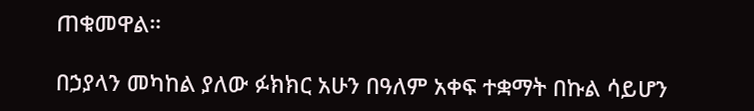ጠቁመዋል።

በኃያላን መካከል ያለው ፉክክር አሁን በዓለም አቀፍ ተቋማት በኩል ሳይሆን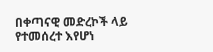በቀጣናዊ መድረኮች ላይ የተመሰረተ እየሆነ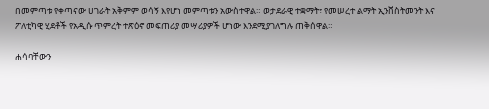በመምጣቱ የቀጣናው ሀገራት አቅምም ወሳኝ እየሆነ መምጣቱን አውስተዋል። ወታደራዊ ተቋማት፣ የመሠረተ ልማት ኢንቨስትመንት እና ፖለቲካዊ ሂደቶች የአዲሱ ጥምረት ተጽዕኖ መፍጠሪያ መሣሪያዎች ሆነው እንደሚያገለግሉ ጠቅሰዋል።

ሐሳባቸውን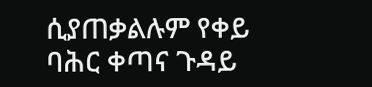ሲያጠቃልሉም የቀይ ባሕር ቀጣና ጉዳይ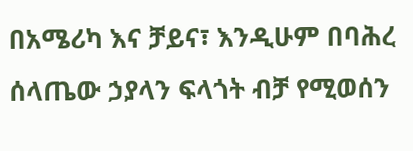በአሜሪካ እና ቻይና፣ እንዲሁም በባሕረ ሰላጤው ኃያላን ፍላጎት ብቻ የሚወሰን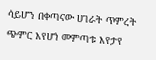ሳይሆን በቀጣናው ሀገራት ጥምረት ጭምር እየሆነ መምጣቱ እየታየ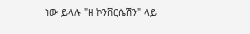ነው ይላሉ "ዘ ኮንቨርሴሽን" ላይ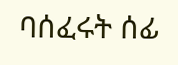ባሰፈሩት ሰፊ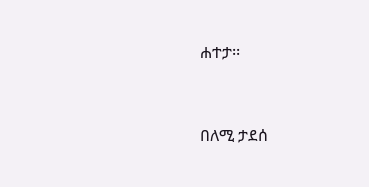ሐተታ፡፡



በለሚ ታደሰ